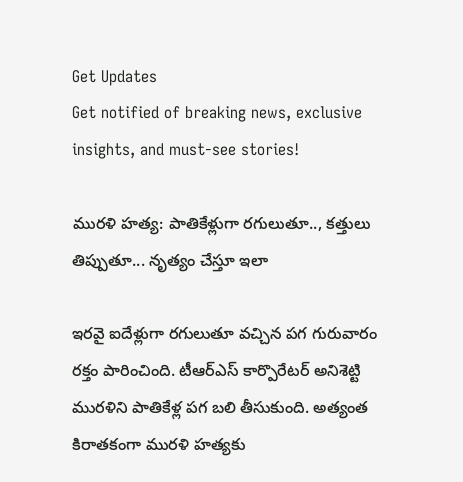Get Updates
Get notified of breaking news, exclusive insights, and must-see stories!

మురళి హత్య: పాతికేళ్లుగా రగులుతూ.., కత్తులు తిప్పుతూ... నృత్యం చేస్తూ ఇలా

ఇరవై ఐదేళ్లుగా రగులుతూ వచ్చిన పగ గురువారం రక్తం పారించింది. టీఆర్‌ఎస్‌ కార్పొరేటర్‌ అనిశెట్టి మురళిని పాతికేళ్ల పగ బలి తీసుకుంది. అత్యంత కిరాతకంగా మురళి హత్యకు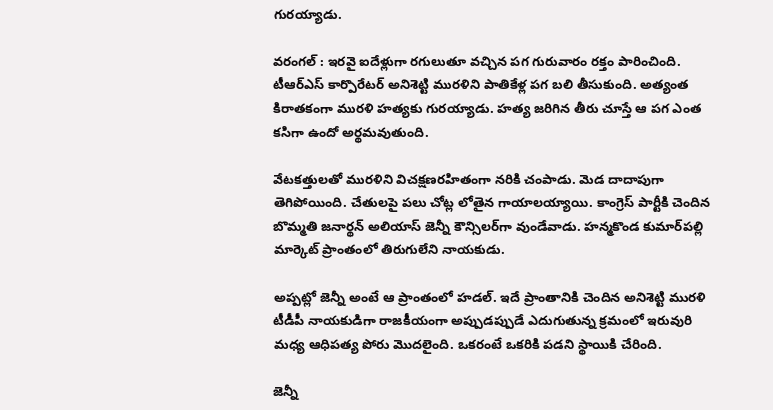గురయ్యాడు.

వరంగల్‌ : ఇరవై ఐదేళ్లుగా రగులుతూ వచ్చిన పగ గురువారం రక్తం పారించింది. టీఆర్‌ఎస్‌ కార్పొరేటర్‌ అనిశెట్టి మురళిని పాతికేళ్ల పగ బలి తీసుకుంది. అత్యంత కిరాతకంగా మురళి హత్యకు గురయ్యాడు. హత్య జరిగిన తీరు చూస్తే ఆ పగ ఎంత కసిగా ఉందో అర్థమవుతుంది.

వేటకత్తులతో మురళిని విచక్షణరహితంగా నరికి చంపాడు. మెడ దాదాపుగా తెగిపోయింది. చేతులపై పలు చోట్ల లోతైన గాయాలయ్యాయి. కాంగ్రెస్‌ పార్టీకి చెందిన బొమ్మతి జనార్థన్‌ అలియాస్‌ జెన్నీ కౌన్సిలర్‌గా వుండేవాడు. హన్మకొండ కుమార్‌పల్లి మార్కెట్‌ ప్రాంతంలో తిరుగులేని నాయకుడు.

అప్పట్లో జెన్నీ అంటే ఆ ప్రాంతంలో హడల్‌. ఇదే ప్రాంతానికి చెందిన అనిశెట్టి మురళి టీడీపీ నాయకుడిగా రాజకీయంగా అప్పుడప్పుడే ఎదుగుతున్న క్రమంలో ఇరువురి మధ్య ఆధిపత్య పోరు మొదలైంది. ఒకరంటే ఒకరికి పడని స్థాయికి చేరింది.

జెన్నీ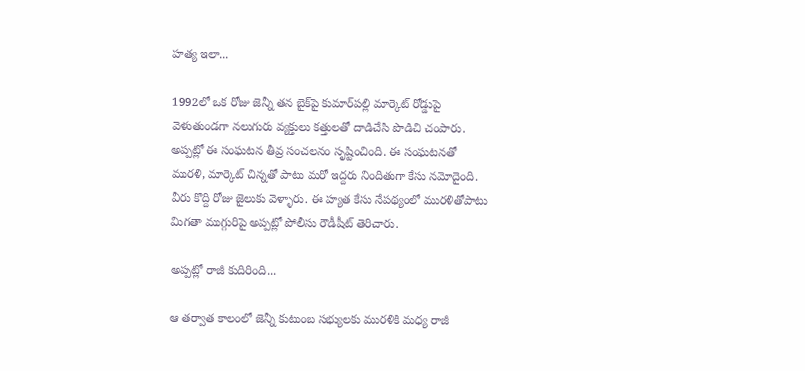హత్య ఇలా...

1992లో ఒక రోజు జెన్నీ తన బైక్‌పై కుమార్‌పల్లి మార్కెట్‌ రోడ్డుపై వెళుతుండగా నలుగురు వ్యక్తులు కత్తులతో దాడిచేసి పొడిచి చంపారు. అప్పట్లో ఈ సంఘటన తీవ్ర సంచలనం సృష్టించింది. ఈ సంఘటనతో మురళి, మార్కెట్‌ చిన్నతో పాటు మరో ఇద్దరు నిందితుగా కేసు నమోదైంది. వీరు కొద్ది రోజు జైలుకు వెళ్ళారు. ఈ హ్యత కేసు నేపథ్యంలో మురళితోపాటు మిగతా ముగ్గురిపై అప్పట్లో పోలీసు రౌడీషీట్‌ తెరిచారు.

అప్పట్లో రాజీ కుదిరింది...

ఆ తర్వాత కాలంలో జెన్నీ కుటుంబ సభ్యులకు మురళికి మధ్య రాజీ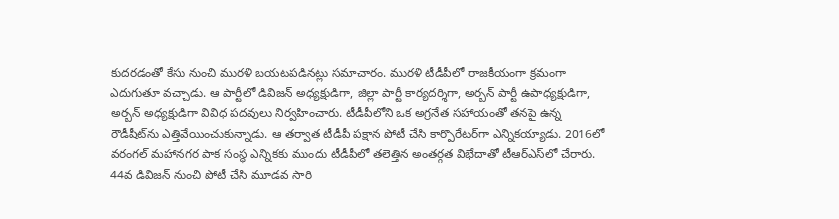కుదరడంతో కేసు నుంచి మురళి బయటపడినట్లు సమాచారం. మురళి టీడీపీలో రాజకీయంగా క్రమంగా ఎదుగుతూ వచ్చాడు. ఆ పార్టీలో డివిజన్‌ అధ్యక్షుడిగా, జిల్లా పార్టీ కార్యదర్శిగా, అర్బన్‌ పార్టీ ఉపాధ్యక్షుడిగా, అర్బన్‌ అధ్యక్షుడిగా వివిధ పదవులు నిర్వహించారు. టీడీపీలోని ఒక అగ్రనేత సహాయంతో తనపై ఉన్న రౌడీషీట్‌ను ఎత్తివేయించుకున్నాడు. ఆ తర్వాత టీడీపీ పక్షాన పోటీ చేసి కార్పొరేటర్‌గా ఎన్నికయ్యాడు. 2016లో వరంగల్‌ మహానగర పాక సంస్థ ఎన్నికకు ముందు టీడీపీలో తలెత్తిన అంతర్గత విభేదాతో టీఆర్‌ఎస్‌లో చేరారు. 44వ డివిజన్‌ నుంచి పోటీ చేసి మూడవ సారి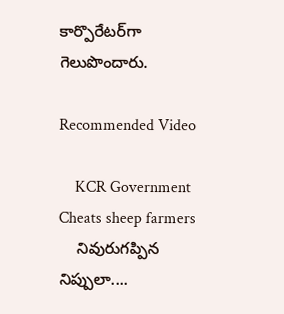కార్పొరేటర్‌గా గెలుపొందారు.

Recommended Video

    KCR Government Cheats sheep farmers
    నివురుగప్పిన నిప్పులా....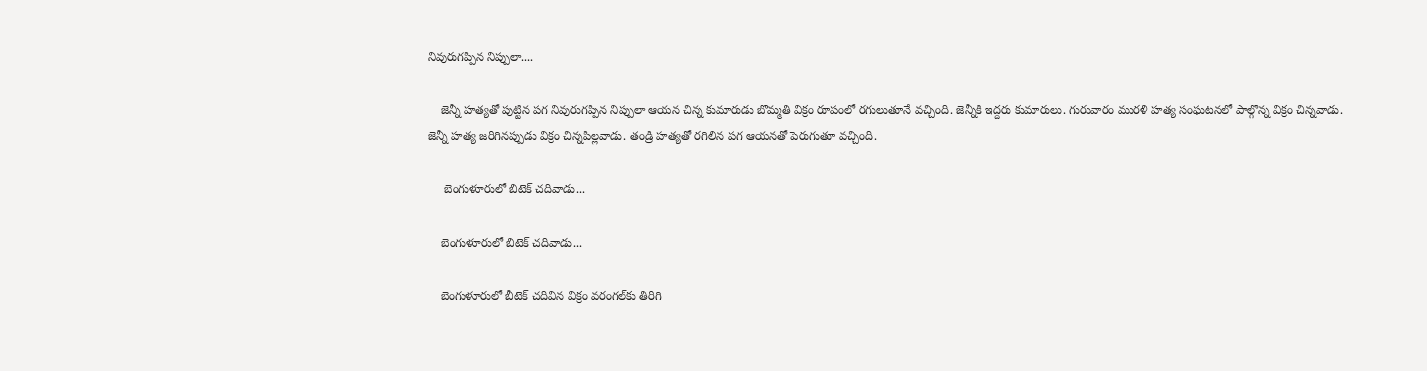నివురుగప్పిన నిప్పులా....

    జెన్నీ హత్యతో పుట్టిన పగ నివురుగప్పిన నిప్పులా ఆయన చిన్న కుమారుడు బొమ్మతి విక్రం రూపంలో రగులుతూనే వచ్చింది. జెన్నీకి ఇద్దరు కుమారులు. గురువారం మురళి హత్య సంఘటనలో పాల్గొన్న విక్రం చిన్నవాడు. జెన్నీ హత్య జరిగినప్పుడు విక్రం చిన్నపిల్లవాడు. తండ్రి హత్యతో రగిలిన పగ ఆయనతో పెరుగుతూ వచ్చింది.

     బెంగుళూరులో బిటెక్ చదివాడు...

    బెంగుళూరులో బిటెక్ చదివాడు...

    బెంగుళూరులో బీటెక్‌ చదివిన విక్రం వరంగల్‌కు తిరిగి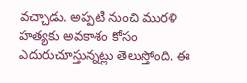వచ్చాడు. అప్పటి నుంచి మురళి హత్యకు అవకాశం కోసం ఎదురుచూస్తున్నట్లు తెలుస్తోంది. ఈ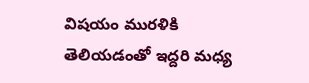విషయం మురళికి తెలియడంతో ఇద్దరి మధ్య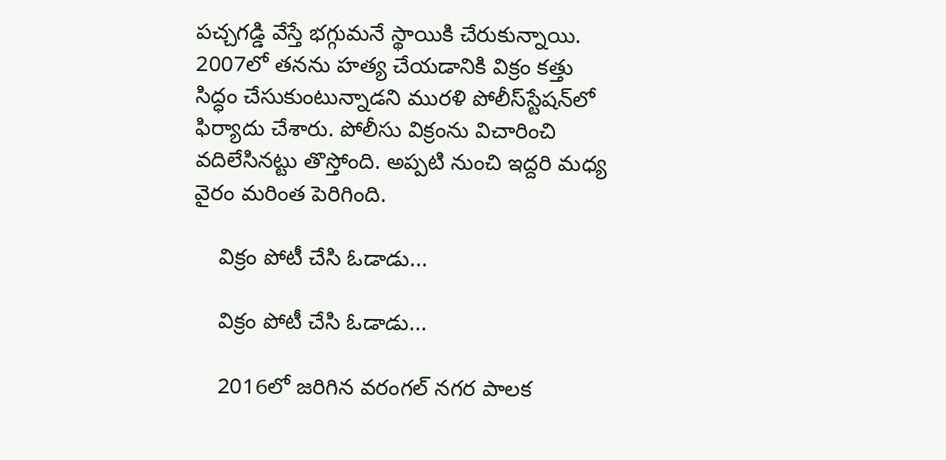పచ్చగడ్డి వేస్తే భగ్గుమనే స్థాయికి చేరుకున్నాయి. 2007లో తనను హత్య చేయడానికి విక్రం కత్తు సిద్ధం చేసుకుంటున్నాడని మురళి పోలీస్‌స్టేషన్‌లో ఫిర్యాదు చేశారు. పోలీసు విక్రంను విచారించి వదిలేసినట్టు తొస్తోంది. అప్పటి నుంచి ఇద్దరి మధ్య వైరం మరింత పెరిగింది.

    విక్రం పోటీ చేసి ఓడాడు...

    విక్రం పోటీ చేసి ఓడాడు...

    2016లో జరిగిన వరంగల్‌ నగర పాలక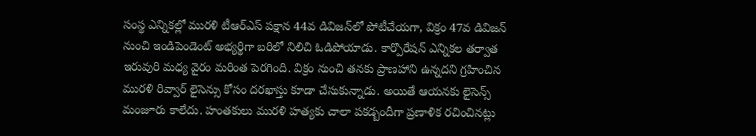సంస్థ ఎన్నికల్లో మురళి టీఆర్‌ఎస్‌ పక్షాన 44వ డివిజన్‌లో పోటీచేయగా, విక్రం 47వ డివిజన్‌ నుంచి ఇండిపెండెంట్‌ అభ్యర్థిగా బరిలో నిలిచి ఓడిపోయాడు. కార్పొరేషన్‌ ఎన్నికల తర్వాత ఇరువురి మధ్య వైరం మరింత పెరగింది. విక్రం నుంచి తనకు ప్రాణహాని ఉన్నదని గ్రహించిన మురళి రివ్వార్‌ లైసెన్సు కోసం దరఖాస్తు కూడా చేసుకున్నాడు. అయితే ఆయనకు లైసెన్స్‌ మంజూరు కాలేదు. హంతకులు మురళి హత్యకు చాలా పకడ్బందీగా ప్రణాళిక రచించినట్లు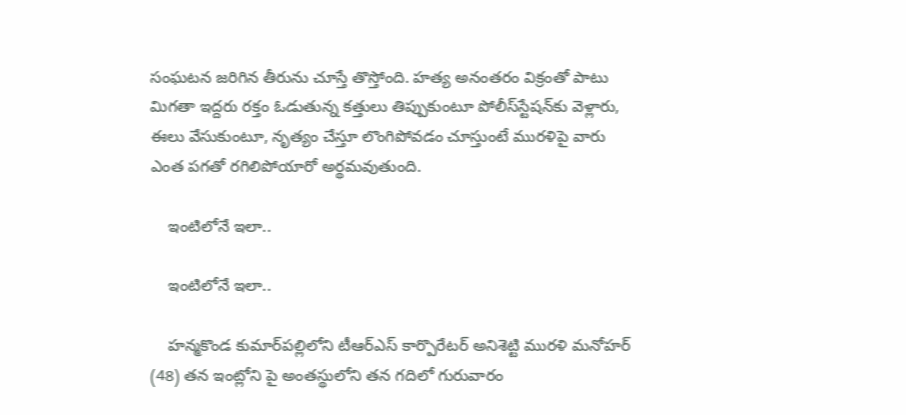సంఘటన జరిగిన తీరును చూస్తే తొస్తోంది. హత్య అనంతరం విక్రంతో పాటు మిగతా ఇద్దరు రక్తం ఓడుతున్న కత్తులు తిప్పుకుంటూ పోలీస్‌స్టేషన్‌కు వెళ్లారు, ఈలు వేసుకుంటూ, నృత్యం చేస్తూ లొంగిపోవడం చూస్తుంటే మురళిపై వారు ఎంత పగతో రగిలిపోయారో అర్థమవుతుంది.

    ఇంటిలోనే ఇలా..

    ఇంటిలోనే ఇలా..

    హన్మకొండ కుమార్‌పల్లిలోని టీఆర్‌ఎస్‌ కార్పొరేటర్‌ అనిశెట్టి మురళి మనోహర్‌ (48) తన ఇంట్లోని పై అంతస్థులోని తన గదిలో గురువారం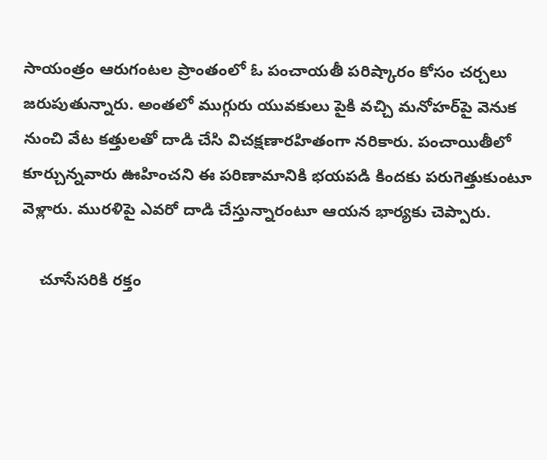సాయంత్రం ఆరుగంటల ప్రాంతంలో ఓ పంచాయతీ పరిష్కారం కోసం చర్చలు జరుపుతున్నారు. అంతలో ముగ్గురు యువకులు పైకి వచ్చి మనోహర్‌పై వెనుక నుంచి వేట కత్తులతో దాడి చేసి విచక్షణారహితంగా నరికారు. పంచాయితీలో కూర్చున్నవారు ఊహించని ఈ పరిణామానికి భయపడి కిందకు పరుగెత్తుకుంటూ వెళ్లారు. మురళిపై ఎవరో దాడి చేస్తున్నారంటూ ఆయన భార్యకు చెప్పారు.

    చూసేసరికి రక్తం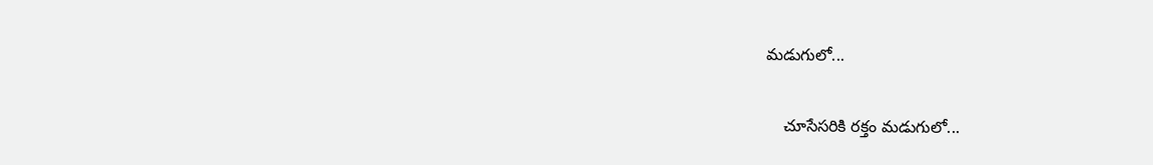మడుగులో...

    చూసేసరికి రక్తం మడుగులో...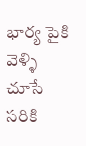భార్య పైకి వెళ్ళి చూసే సరికి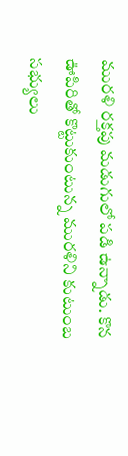మురళి రక్తపు మడుగులో పడి ఉన్నాడు. కొన ఊపిరితో కొట్టుకుంటున్న మురళిని కుటుంబ సభ్యులు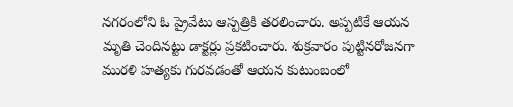నగరంలోని ఓ ప్రైవేటు ఆస్పత్రికి తరలించారు. అప్పటికే ఆయన మృతి చెందినట్టు డాక్టర్లు ప్రకటించారు. శుక్రవారం పుట్టినరోజనగా మురళి హత్యకు గురవడంతో ఆయన కుటుంబంలో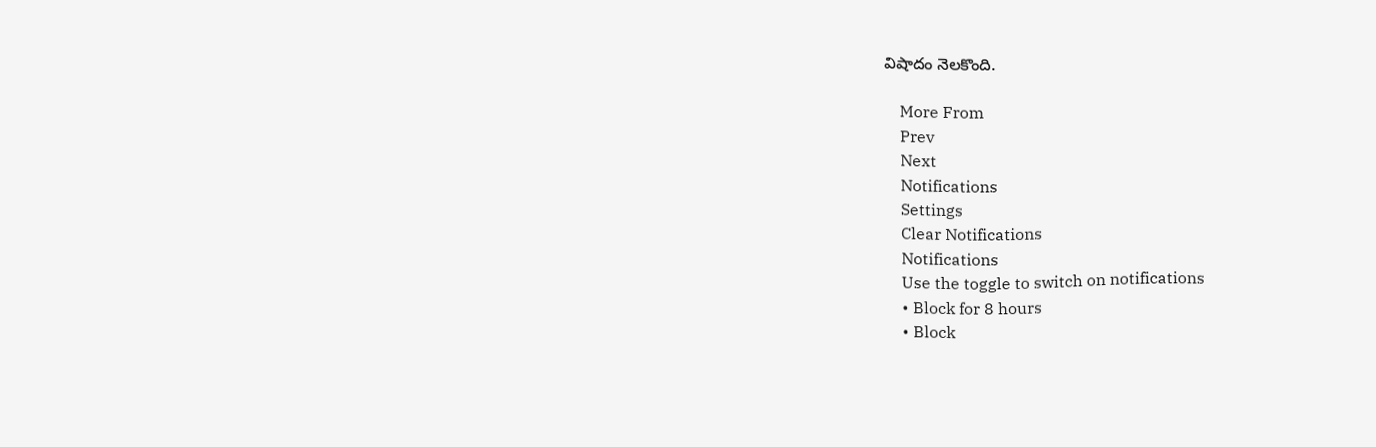విషాదం నెలకొంది.

    More From
    Prev
    Next
    Notifications
    Settings
    Clear Notifications
    Notifications
    Use the toggle to switch on notifications
    • Block for 8 hours
    • Block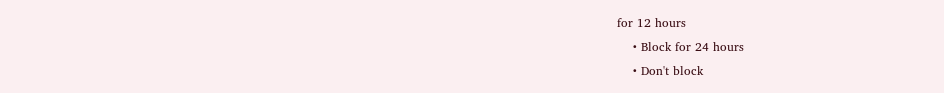for 12 hours
    • Block for 24 hours
    • Don't block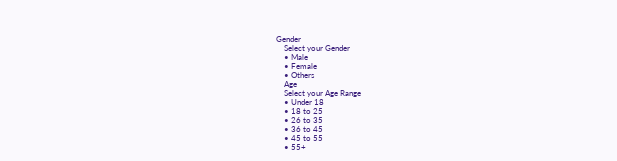Gender
    Select your Gender
    • Male
    • Female
    • Others
    Age
    Select your Age Range
    • Under 18
    • 18 to 25
    • 26 to 35
    • 36 to 45
    • 45 to 55
    • 55+